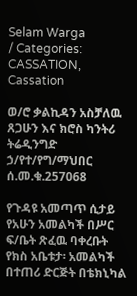Selam Warga
/ Categories: CASSATION, Cassation

ወ/ሮ ቃልኪዳን አስቻለዉ ጸጋሁን እና ክሮስ ካንትሪ ትሬዲንግድ ኃ/የተ/የግ/ማህበር ሰ.መ.ቁ.257068

የጉዳዩ አመጣጥ ሲታይ የአሁን አመልካች በሥር ፍ/ቤት ጽፈዉ ባቀረቡት የክስ አቤቱታ፡ አመልካች በተጠሪ ድርጅት በቴክኒካል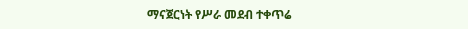ማናጀርነት የሥራ መደብ ተቀጥሬ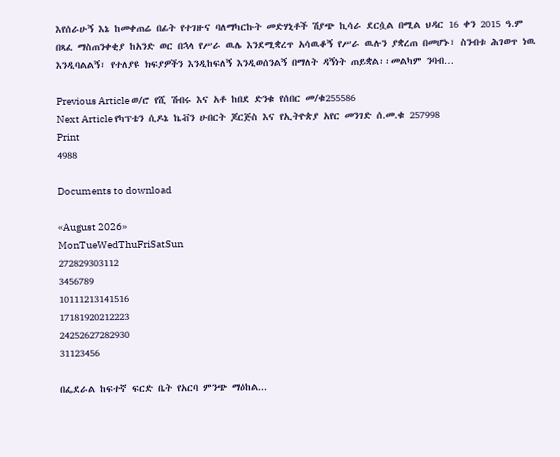እየሰራሁኝ እኔ ከመቀጠሬ በፊት የተገዙና ባለማካርኩት መድሃኒቶች ሽያጭ ኪሳራ ደርሷል በሚል ህዳር 16 ቀን 2015 ዓ.ም በጻፈ ማስጠንቀቂያ ከአንድ ወር በኋላ የሥራ ዉሌ እንደሚቋረጥ አሳዉቆኝ የሥራ ዉሉን ያቋረጠ በመሆኑ፣ ስንብቱ ሕገወጥ ነዉ እንዲባልልኝ፣ የተለያዩ ክፍያዎችን እንዲከፍለኝ እንዲወሰንልኝ በማለት ዳኝነት ጠይቋል፡፡መልካም ንባብ…

Previous Article ወ/ሮ የሺ ሽብሩ እና አቶ ከበደ ድንቁ የሰበር መ/ቁ255586
Next Article የካፕቴን ሲዶኔ ኬቭን ሁበርት ጆርጅስ እና የኢትዮጵያ አየር መንገድ ሰ.መ.ቁ 257998
Print
4988

Documents to download

«August 2026»
MonTueWedThuFriSatSun
272829303112
3456789
10111213141516
17181920212223
24252627282930
31123456

በፌደራል ከፍተኛ ፍርድ ቤት የአርባ ምንጭ ማዕከል...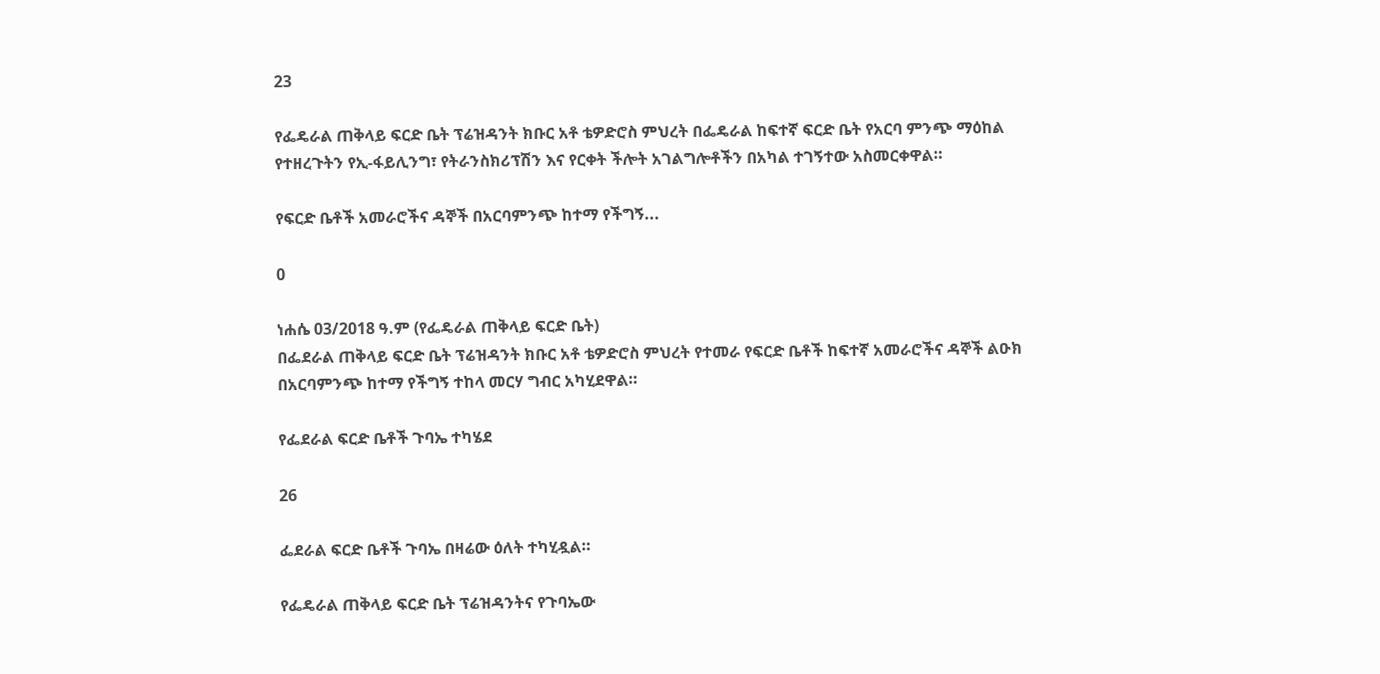23

የፌዴራል ጠቅላይ ፍርድ ቤት ፕሬዝዳንት ክቡር አቶ ቴዎድሮስ ምህረት በፌዴራል ከፍተኛ ፍርድ ቤት የአርባ ምንጭ ማዕከል የተዘረጉትን የኢ-ፋይሊንግ፣ የትራንስክሪፕሽን እና የርቀት ችሎት አገልግሎቶችን በአካል ተገኝተው አስመርቀዋል።

የፍርድ ቤቶች አመራሮችና ዳኞች በአርባምንጭ ከተማ የችግኝ...

0

ነሐሴ 03/2018 ዓ.ም (የፌዴራል ጠቅላይ ፍርድ ቤት)
በፌደራል ጠቅላይ ፍርድ ቤት ፕሬዝዳንት ክቡር አቶ ቴዎድሮስ ምህረት የተመራ የፍርድ ቤቶች ከፍተኛ አመራሮችና ዳኞች ልዑክ በአርባምንጭ ከተማ የችግኝ ተከላ መርሃ ግብር አካሂደዋል።

የፌደራል ፍርድ ቤቶች ጉባኤ ተካሄደ

26

ፌደራል ፍርድ ቤቶች ጉባኤ በዛሬው ዕለት ተካሂዷል።

የፌዴራል ጠቅላይ ፍርድ ቤት ፕሬዝዳንትና የጉባኤው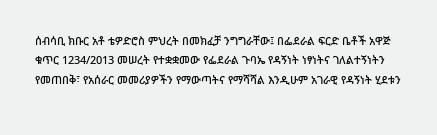ሰብሳቢ ክቡር አቶ ቴዎድሮስ ምህረት በመክፈቻ ንግግራቸው፤ በፌደራል ፍርድ ቤቶች አዋጅ ቁጥር 1234/2013 መሠረት የተቋቋመው የፌደራል ጉባኤ የዳኝነት ነፃነትና ገለልተኝነትን የመጠበቅ፣ የአሰራር መመሪያዎችን የማውጣትና የማሻሻል እንዲሁም አገራዊ የዳኝነት ሂደቱን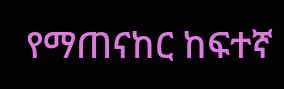የማጠናከር ከፍተኛ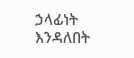ኃላፊነት እንዳለበት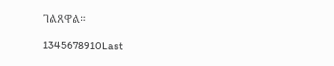ገልጸዋል።

1345678910Last